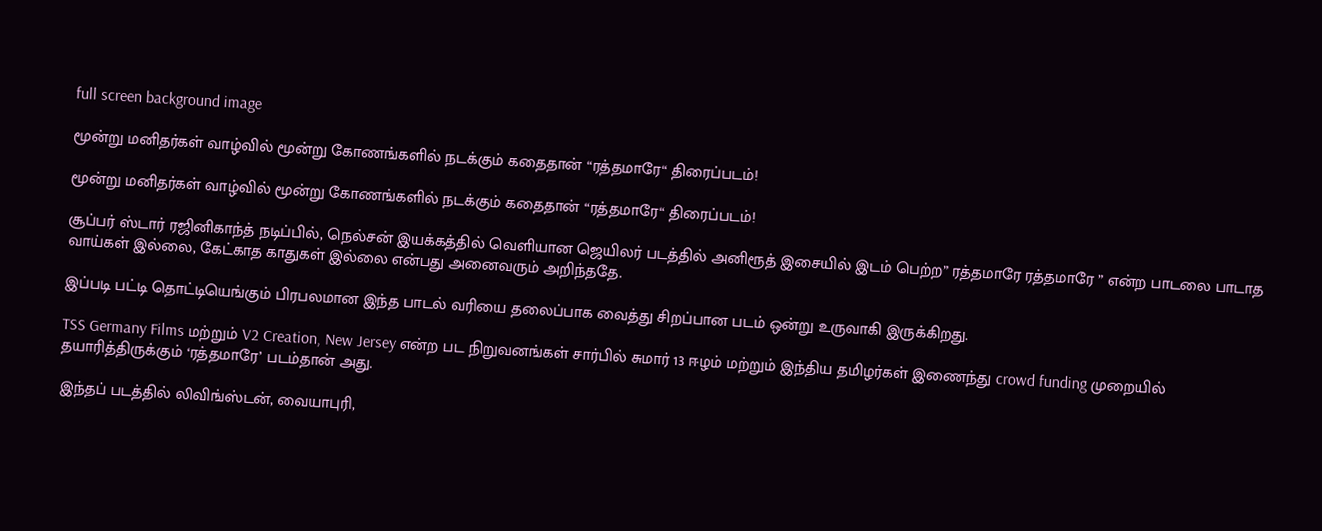full screen background image

மூன்று மனிதர்கள் வாழ்வில் மூன்று கோணங்களில் நடக்கும் கதைதான் “ரத்தமாரே“ திரைப்படம்!

மூன்று மனிதர்கள் வாழ்வில் மூன்று கோணங்களில் நடக்கும் கதைதான் “ரத்தமாரே“ திரைப்படம்!

சூப்பர் ஸ்டார் ரஜினிகாந்த் நடிப்பில், நெல்சன் இயக்கத்தில் வெளியான ஜெயிலர் படத்தில் அனிரூத் இசையில் இடம் பெற்ற” ரத்தமாரே ரத்தமாரே ” என்ற பாடலை பாடாத வாய்கள் இல்லை, கேட்காத காதுகள் இல்லை என்பது அனைவரும் அறிந்ததே.

இப்படி பட்டி தொட்டியெங்கும் பிரபலமான இந்த பாடல் வரியை தலைப்பாக வைத்து சிறப்பான படம் ஒன்று உருவாகி இருக்கிறது.

TSS Germany Films மற்றும் V2 Creation, New Jersey என்ற பட நிறுவனங்கள் சார்பில் சுமார் 13 ஈழம் மற்றும் இந்திய தமிழர்கள் இணைந்து crowd funding முறையில் தயாரித்திருக்கும் ‘ரத்தமாரே’ படம்தான் அது.

இந்தப் படத்தில் லிவிங்ஸ்டன், வையாபுரி,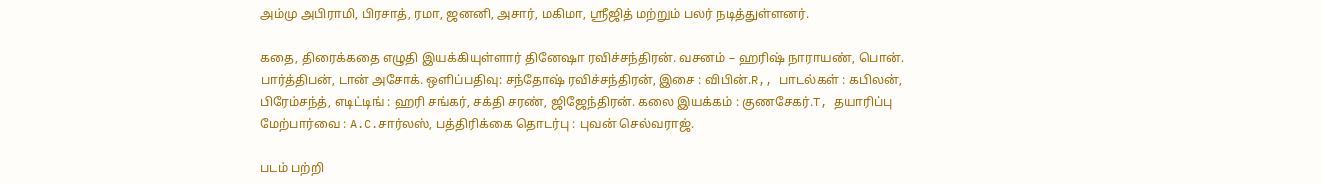அம்மு அபிராமி, பிரசாத், ரமா, ஜனனி, அசார், மகிமா, ஸ்ரீஜித் மற்றும் பலர் நடித்துள்ளனர்.

கதை, திரைக்கதை எழுதி இயக்கியுள்ளார் தினேஷா ரவிச்சந்திரன். வசனம் – ஹரிஷ் நாராயண், பொன். பார்த்திபன், டான் அசோக். ஒளிப்பதிவு: சந்தோஷ் ரவிச்சந்திரன், இசை : விபின்.R,, பாடல்கள் : கபிலன், பிரேம்சந்த், எடிட்டிங் : ஹரி சங்கர், சக்தி சரண், ஜிஜேந்திரன். கலை இயக்கம் : குணசேகர்.T, தயாரிப்பு மேற்பார்வை : A.C.சார்லஸ், பத்திரிக்கை தொடர்பு : புவன் செல்வராஜ்.

படம் பற்றி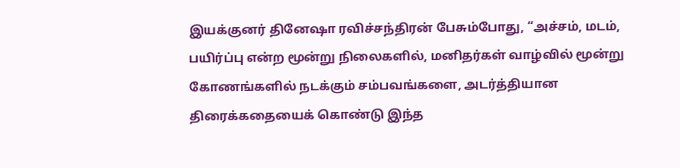இயக்குனர் தினேஷா ரவிச்சந்திரன் பேசும்போது, “அச்சம், மடம், பயிர்ப்பு என்ற மூன்று நிலைகளில், மனிதர்கள் வாழ்வில் மூன்று கோணங்களில் நடக்கும் சம்பவங்களை, அடர்த்தியான திரைக்கதையைக் கொண்டு இந்த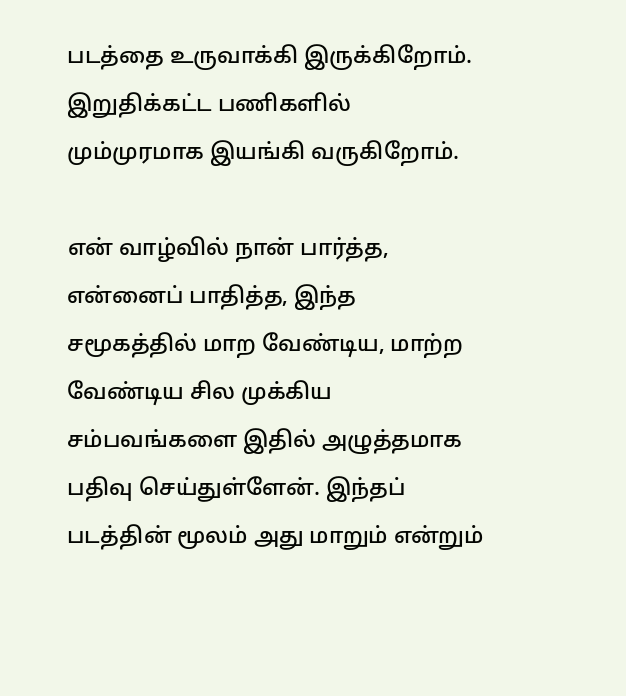படத்தை உருவாக்கி இருக்கிறோம். இறுதிக்கட்ட பணிகளில் மும்முரமாக இயங்கி வருகிறோம்.

என் வாழ்வில் நான் பார்த்த, என்னைப் பாதித்த, இந்த சமூகத்தில் மாற வேண்டிய, மாற்ற வேண்டிய சில முக்கிய சம்பவங்களை இதில் அழுத்தமாக பதிவு செய்துள்ளேன். இந்தப் படத்தின் மூலம் அது மாறும் என்றும்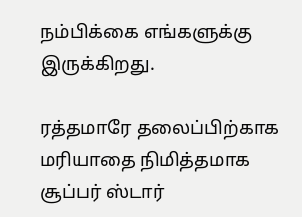நம்பிக்கை எங்களுக்கு இருக்கிறது.

ரத்தமாரே தலைப்பிற்காக மரியாதை நிமித்தமாக சூப்பர் ஸ்டார்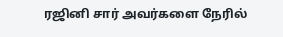ரஜினி சார் அவர்களை நேரில்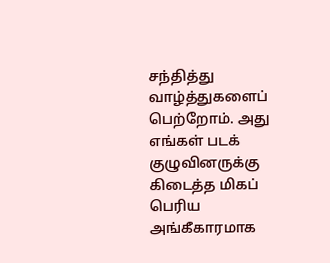சந்தித்து வாழ்த்துகளைப் பெற்றோம். அது எங்கள் படக் குழுவினருக்கு கிடைத்த மிகப் பெரிய அங்கீகாரமாக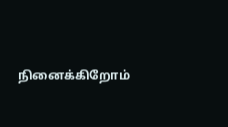நினைக்கிறோம்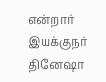என்றார் இயக்குநர் தினேஷா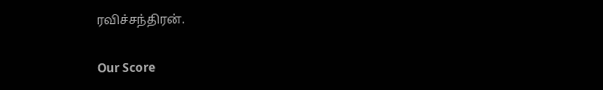ரவிச்சந்திரன்.

Our Score